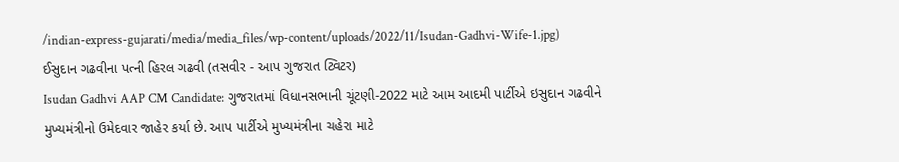/indian-express-gujarati/media/media_files/wp-content/uploads/2022/11/Isudan-Gadhvi-Wife-1.jpg)
ઈસુદાન ગઢવીના પત્ની હિરલ ગઢવી (તસવીર - આપ ગુજરાત ટ્વિટર)
Isudan Gadhvi AAP CM Candidate: ગુજરાતમાં વિધાનસભાની ચૂંટણી-2022 માટે આમ આદમી પાર્ટીએ ઇસુદાન ગઢવીને મુખ્યમંત્રીનો ઉમેદવાર જાહેર કર્યા છે. આપ પાર્ટીએ મુખ્યમંત્રીના ચહેરા માટે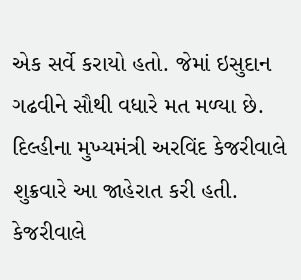એક સર્વે કરાયો હતો. જેમાં ઇસુદાન ગઢવીને સૌથી વધારે મત મળ્યા છે. દિલ્હીના મુખ્યમંત્રી અરવિંદ કેજરીવાલે શુક્રવારે આ જાહેરાત કરી હતી. કેજરીવાલે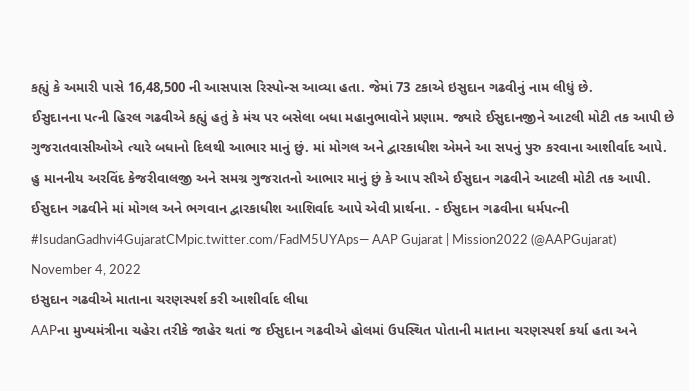કહ્યું કે અમારી પાસે 16,48,500 ની આસપાસ રિસ્પોન્સ આવ્યા હતા. જેમાં 73 ટકાએ ઇસુદાન ગઢવીનું નામ લીધું છે.
ઈસુદાનના પત્ની હિરલ ગઢવીએ કહ્યું હતું કે મંચ પર બસેલા બધા મહાનુભાવોને પ્રણામ. જ્યારે ઈસુદાનજીને આટલી મોટી તક આપી છે ગુજરાતવાસીઓએ ત્યારે બધાનો દિલથી આભાર માનું છું. માં મોગલ અને દ્વારકાધીશ એમને આ સપનું પુરુ કરવાના આશીર્વાદ આપે.
હુ માનનીય અરવિંદ કેજરીવાલજી અને સમગ્ર ગુજરાતનો આભાર માનું છું કે આપ સૌએ ઈસુદાન ગઢવીને આટલી મોટી તક આપી.
ઈસુદાન ગઢવીને માં મોગલ અને ભગવાન દ્વારકાધીશ આશિર્વાદ આપે એવી પ્રાર્થના. - ઈસુદાન ગઢવીના ધર્મપત્ની #IsudanGadhvi4GujaratCMpic.twitter.com/FadM5UYAps— AAP Gujarat | Mission2022 (@AAPGujarat) November 4, 2022
ઇસુદાન ગઢવીએ માતાના ચરણસ્પર્શ કરી આશીર્વાદ લીધા
AAPના મુખ્યમંત્રીના ચહેરા તરીકે જાહેર થતાં જ ઈસુદાન ગઢવીએ હોલમાં ઉપસ્થિત પોતાની માતાના ચરણસ્પર્શ કર્યા હતા અને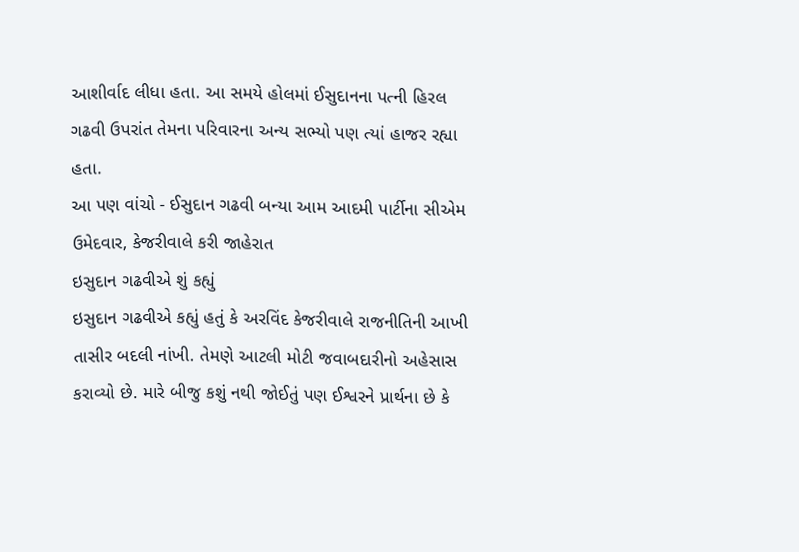આશીર્વાદ લીધા હતા. આ સમયે હોલમાં ઈસુદાનના પત્ની હિરલ ગઢવી ઉપરાંત તેમના પરિવારના અન્ય સભ્યો પણ ત્યાં હાજર રહ્યા હતા.
આ પણ વાંચો - ઈસુદાન ગઢવી બન્યા આમ આદમી પાર્ટીના સીએમ ઉમેદવાર, કેજરીવાલે કરી જાહેરાત
ઇસુદાન ગઢવીએ શું કહ્યું
ઇસુદાન ગઢવીએ કહ્યું હતું કે અરવિંદ કેજરીવાલે રાજનીતિની આખી તાસીર બદલી નાંખી. તેમણે આટલી મોટી જવાબદારીનો અહેસાસ કરાવ્યો છે. મારે બીજુ કશું નથી જોઈતું પણ ઈશ્વરને પ્રાર્થના છે કે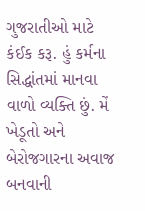ગુજરાતીઓ માટે કંઈક કરૂ. હું કર્મના સિદ્ધાંતમાં માનવા વાળો વ્યક્તિ છું. મેં ખેડૂતો અને બેરોજગારના અવાજ બનવાની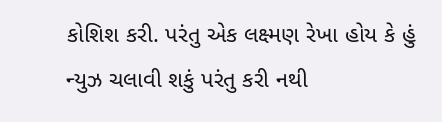કોશિશ કરી. પરંતુ એક લક્ષ્મણ રેખા હોય કે હું ન્યુઝ ચલાવી શકું પરંતુ કરી નથી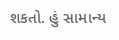શકતો. હું સામાન્ય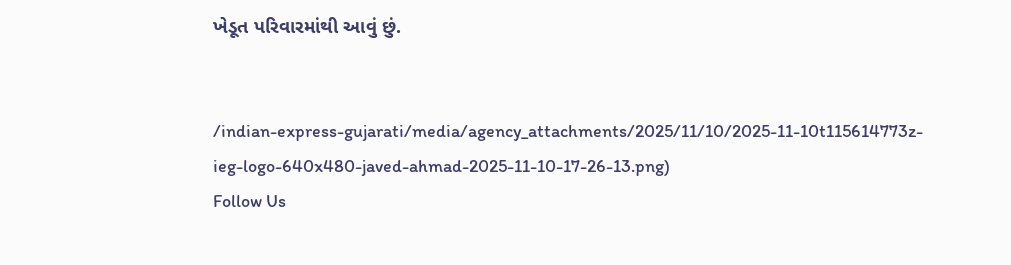ખેડૂત પરિવારમાંથી આવું છું.


/indian-express-gujarati/media/agency_attachments/2025/11/10/2025-11-10t115614773z-ieg-logo-640x480-javed-ahmad-2025-11-10-17-26-13.png)
Follow Us